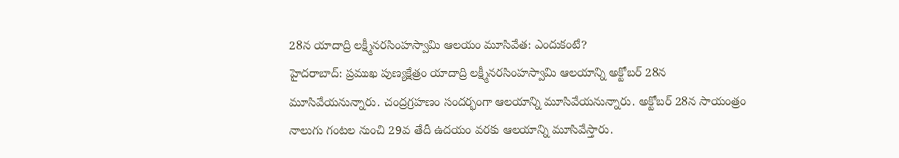28న యాదాద్రి లక్ష్మీనరసింహస్వామి ఆలయం మూసివేత: ఎందుకంటే?
హైదరాబాద్: ప్రముఖ పుణ్యక్షేత్రం యాదాద్రి లక్ష్మీనరసింహస్వామి ఆలయాన్ని అక్టోబర్ 28న మూసివేయనున్నారు. చంద్రగ్రహణం సందర్భంగా ఆలయాన్ని మూసివేయనున్నారు. అక్టోబర్ 28న సాయంత్రం నాలుగు గంటల నుంచి 29వ తేదీ ఉదయం వరకు ఆలయాన్ని మూసివేస్తారు.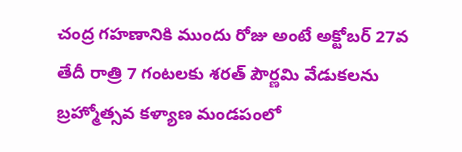చంద్ర గహణానికి ముందు రోజు అంటే అక్టోబర్ 27వ తేదీ రాత్రి 7 గంటలకు శరత్ పౌర్ణమి వేడుకలను బ్రహ్మోత్సవ కళ్యాణ మండపంలో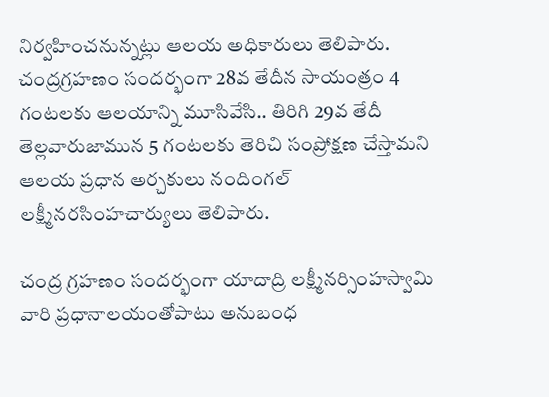నిర్వహించనున్నట్లు ఆలయ అధికారులు తెలిపారు. చంద్రగ్రహణం సందర్భంగా 28వ తేదీన సాయంత్రం 4 గంటలకు ఆలయాన్ని మూసివేసి.. తిరిగి 29వ తేదీ తెల్లవారుజామున 5 గంటలకు తెరిచి సంప్రోక్షణ చేస్తామని ఆలయ ప్రధాన అర్చకులు నందింగల్ లక్ష్మీనరసింహచార్యులు తెలిపారు.

చంద్ర గ్రహణం సందర్భంగా యాదాద్రి లక్ష్మీనర్సింహస్వామి వారి ప్రధానాలయంతోపాటు అనుబంధ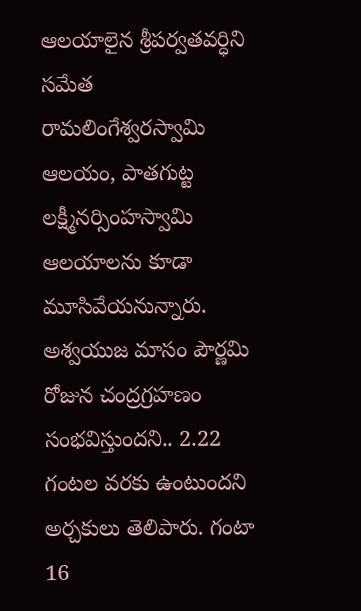ఆలయాలైన శ్రీపర్వతవర్ధిని సమేత రామలింగేశ్వరస్వామి ఆలయం, పాతగుట్ట లక్ష్మీనర్సింహస్వామి ఆలయాలను కూడా మూసివేయనున్నారు.
అశ్వయుజ మాసం పౌర్ణమి రోజున చంద్రగ్రహణం సంభవిస్తుందని.. 2.22 గంటల వరకు ఉంటుందని అర్చకులు తెలిపారు. గంటా 16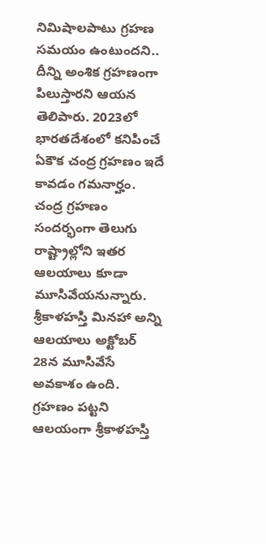నిమిషాలపాటు గ్రహణ సమయం ఉంటుందని.. దీన్ని అంశిక గ్రహణంగా పిలుస్తారని ఆయన తెలిపారు. 2023లో భారతదేశంలో కనిపించే ఏకౌక చంద్ర గ్రహణం ఇదే కావడం గమనార్హం. చంద్ర గ్రహణం సందర్భంగా తెలుగు రాష్ట్రాల్లోని ఇతర ఆలయాలు కూడా మూసివేయనున్నారు. శ్రీకాళహస్తి మినహా అన్ని ఆలయాలు అక్టోబర్ 28న మూసివేసే అవకాశం ఉంది. గ్రహణం పట్టని ఆలయంగా శ్రీకాళహస్తి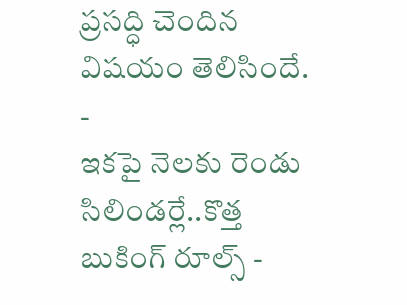ప్రసద్ధి చెందిన విషయం తెలిసిందే.
-
ఇకపై నెలకు రెండు సిలిండర్లే..కొత్త బుకింగ్ రూల్స్ -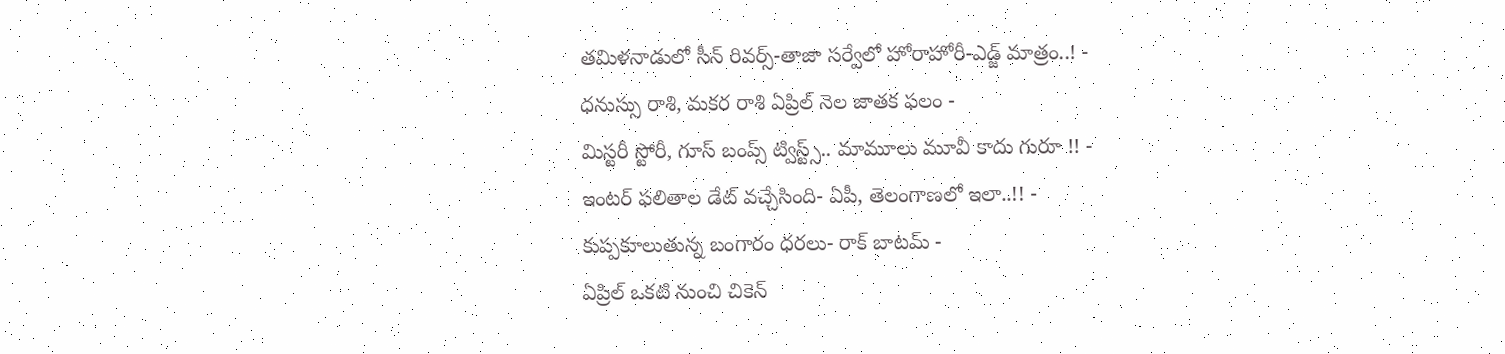తమిళనాడులో సీన్ రివర్స్-తాజా సర్వేలో హోరాహోరీ-ఎడ్జ్ మాత్రం..! -
ధనుస్సు రాశి, మకర రాశి ఏప్రిల్ నెల జాతక ఫలం -
మిస్టరీ స్టోరీ, గూస్ బంప్స్ ట్విస్ట్స్.. మామూలు మూవీ కాదు గురూ !! -
ఇంటర్ ఫలితాల డేట్ వచ్చేసింది- ఏపీ, తెలంగాణలో ఇలా..!! -
కుప్పకూలుతున్న బంగారం ధరలు- రాక్ బాటమ్ -
ఏప్రిల్ ఒకటి నుంచి చికెన్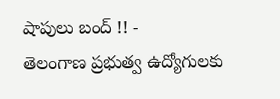షాపులు బంద్ !! -
తెలంగాణ ప్రభుత్వ ఉద్యోగులకు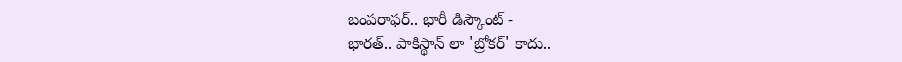బంపరాఫర్.. భారీ డిస్కౌంట్ -
భారత్.. పాకిస్థాన్ లా 'బ్రోకర్' కాదు..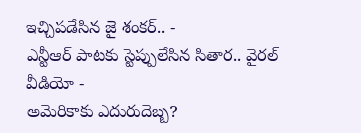ఇచ్చిపడేసిన జై శంకర్.. -
ఎన్టీఆర్ పాటకు స్టెప్పులేసిన సితార.. వైరల్ వీడియో -
అమెరికాకు ఎదురుదెబ్బ?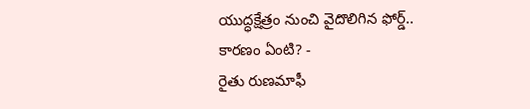యుద్ధక్షేత్రం నుంచి వైదొలిగిన ఫోర్డ్.. కారణం ఏంటి? -
రైతు రుణమాఫీ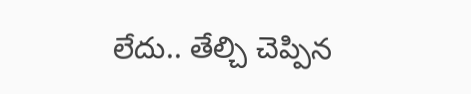లేదు.. తేల్చి చెప్పిన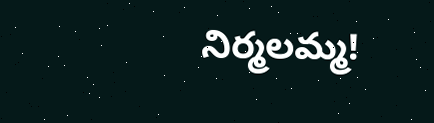నిర్మలమ్మ!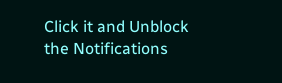Click it and Unblock the Notifications